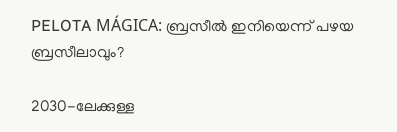PELOTA MÁGICA: ബ്രസീൽ ഇനിയെന്ന് പഴയ ബ്രസീലാവും?

2030-ലേക്കുള്ള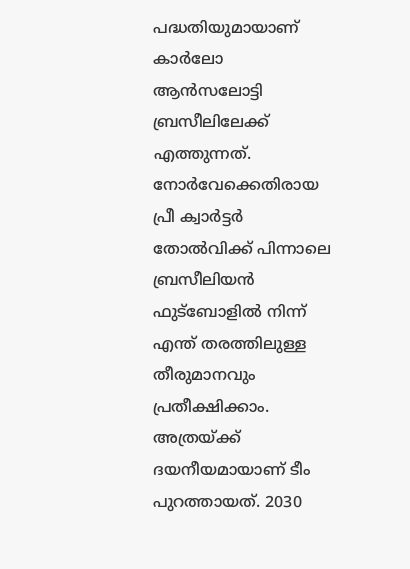പദ്ധതിയുമായാണ് കാർലോ ആൻസലോട്ടി ബ്രസീലിലേക്ക് എത്തുന്നത്. നോർവേക്കെതിരായ പ്രീ ക്വാ‍ർട്ടർ തോൽവിക്ക് പിന്നാലെ ബ്രസീലിയൻ ഫുട്ബോളിൽ നിന്ന് എന്ത് തരത്തിലുള്ള തീരുമാനവും പ്രതീക്ഷിക്കാം. അത്രയ്ക്ക് ദയനീയമായാണ് ടീം പുറത്തായത്. 2030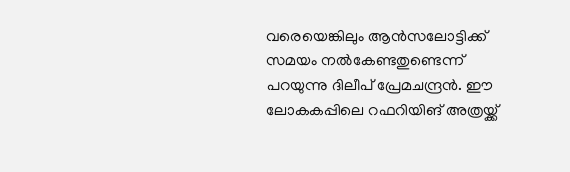വരെയെങ്കിലും ആൻസലോട്ടിക്ക് സമയം നൽകേണ്ടതുണ്ടെന്ന് പറയുന്നു ദിലീപ് പ്രേമചന്ദ്രൻ. ഈ ലോകകപ്പിലെ റഫറിയിങ് അത്രയ്ക്ക്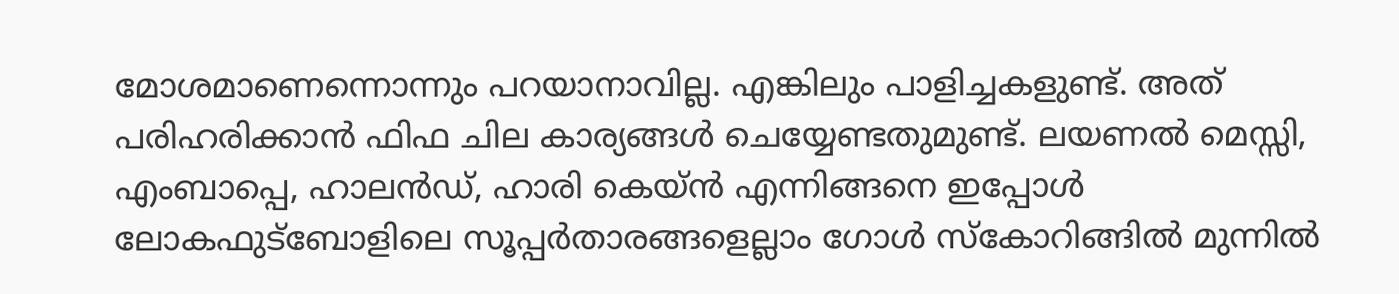മോശമാണെന്നൊന്നും പറയാനാവില്ല. എങ്കിലും പാളിച്ചകളുണ്ട്. അത് പരിഹരിക്കാൻ ഫിഫ ചില കാര്യങ്ങൾ ചെയ്യേണ്ടതുമുണ്ട്. ലയണൽ മെസ്സി, എംബാപ്പെ, ഹാലൻഡ്, ഹാരി കെയ്ൻ എന്നിങ്ങനെ ഇപ്പോൾ ലോകഫുട്ബോളിലെ സൂപ്പർതാരങ്ങളെല്ലാം ഗോൾ സ്കോറിങ്ങിൽ മുന്നിൽ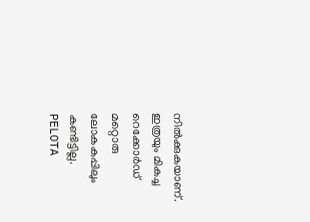നിൽക്കുകയാണ്. ഇത്രയും മികച്ച റെക്കോർഡ് മറ്റൊരു ലോകകപ്പിലും കണ്ടിട്ടില്ല. PELOTA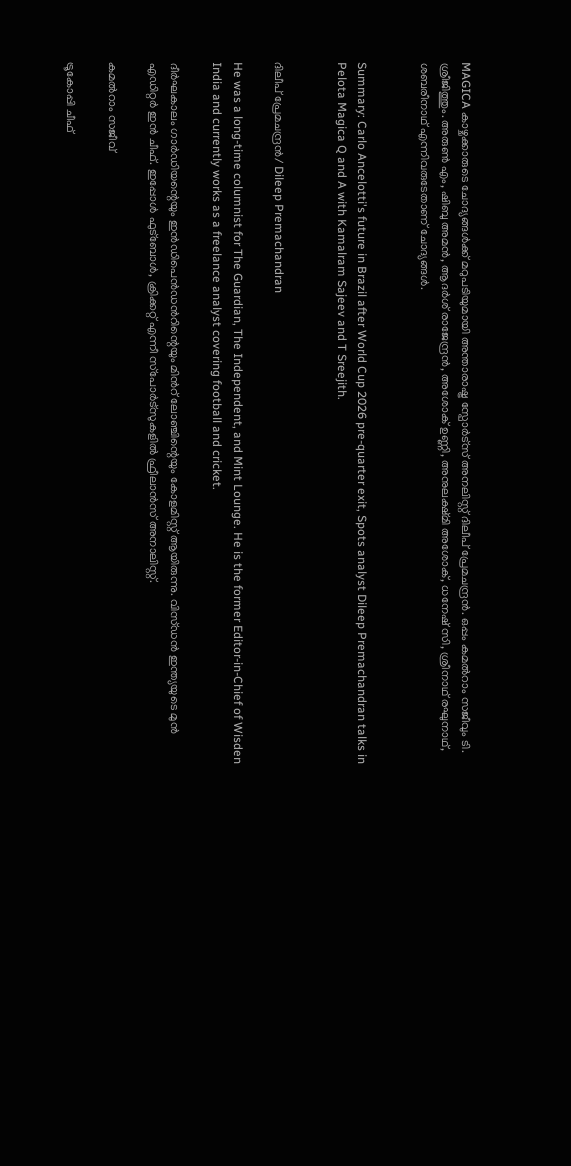MAGICA കാഴ്ചക്കാരുടെ ചോദ്യങ്ങൾക്ക് മറുപടിയുമായി അന്താരാഷ്ട്ര സ്പോർട്സ് അനലിസ്റ്റ് ദിലീപ് പ്രേമചന്ദ്രൻ. ഒപ്പം കമൽറാം സജീവും ടി. ശ്രീജിത്തും. അരുൺ എം, ഷിബു അമൻ, ആദർശ് രാജേന്ദ്രൻ, അശോക് ഉണ്ണി, അനുലക്ഷ്മി അശോക്, ധനേഷ് സി, ശ്രീനാഥ് രഘുനാഥ്, ശബരീനാഥ് എന്നിവരുടേതാണ് ചോദ്യങ്ങൾ.


Summary: Carlo Ancelotti's future in Brazil after World Cup 2026 pre-quarter exit, Spots analyst Dileep Premachandran talks in Pelota Magica Q and A with Kamalram Sajeev and T Sreejith.


ദിലീപ് പ്രേമചന്ദ്രൻ/ Dileep Premachandran

He was a long-time columnist for The Guardian, The Independent, and Mint Lounge. He is the former Editor-in-Chief of Wisden India and currently works as a freelance analyst covering football and cricket.

ദീർഘകാലം ഗാർഡിയന്റെയും ഇൻഡിപെൻഡൻറിന്റെയും മിൻറ് ലോഞ്ചിന്റെയും കോളമിസ്റ്റ് ആയിരുന്നു. വിസ്ഡൻ ഇന്ത്യയുടെ മുൻ എഡിറ്റർ ഇൻ ചീഫ്. ഇപ്പോൾ ഫുട്ബോൾ, ക്രിക്കറ്റ് എന്നീ സ്‌പോർട്‌സുകളിൽ ഫ്രീലാൻസ് അനാലിസ്റ്റ്.

കമൽറാം സജീവ്

ട്രൂകോപ്പി ചീഫ്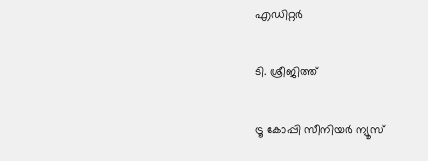എഡിറ്റർ

ടി. ശ്രീജിത്ത്

ട്രൂ കോപ്പി സീനിയ‍ർ ന്യൂസ്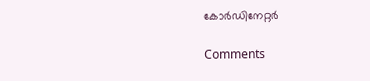കോർഡിനേറ്റർ

Comments